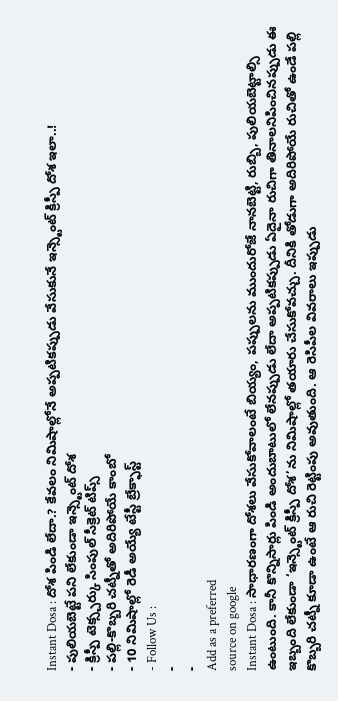Instant Dosa : దోశ పిండి లేదా.? కేవలం నిమిషాల్లోనే అప్పటికప్పుడు వేసుకునే ఇన్స్టెంట్ క్రిస్పీ దోశ ఇలా..!
- పులియబెట్టే పని లేకుండా ఇన్స్టెంట్ దోశ
- క్రిస్పీ టెక్స్చర్కు సింపుల్ సీక్రెట్ టిప్స్
- పల్లి-కొబ్బరి చట్నీతో అదిరిపోయే కాంబో
- 10 నిమిషాల్లో రెడీ అయ్యే టేస్టీ బ్రేక్ఫాస్ట్
- Follow Us :
-
-
Add as a preferred
source on google
Instant Dosa : సాధారణంగా దోశలు వేసుకోవాలంటే బియ్యం, పప్పులను ముందురోజే నానబెట్టి, రుబ్బి, పులియబెట్టాల్సి ఉంటుంది. కానీ కొన్నిసార్లు పిండి అందుబాటులో లేనప్పుడు లేదా అప్పటికప్పుడు ఏదైనా రుచిగా తినాలనిపించినప్పుడు ఈ ఇబ్బంది లేకుండా ‘ఇన్స్టెంట్ క్రిస్పీ దోశ’ను నిమిషాల్లో తయారు చేసుకోవచ్చు. దీనికి తోడుగా అదిరిపోయే రుచితో ఉండే పల్లి కొబ్బరి చట్నీ కూడా ఉంటే ఆ రుచి రెట్టింపు అవుతుంది. ఆ రెసిపీల వివరాలు ఇప్పుడు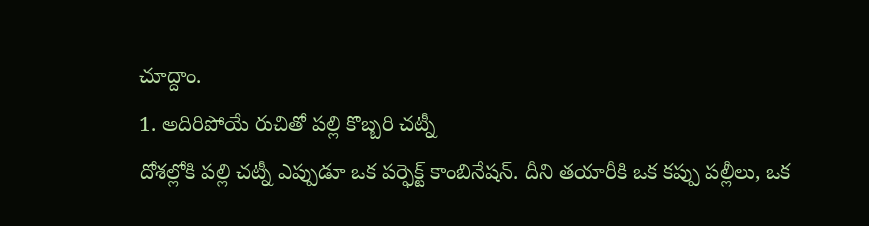చూద్దాం.
1. అదిరిపోయే రుచితో పల్లి కొబ్బరి చట్నీ
దోశల్లోకి పల్లి చట్నీ ఎప్పుడూ ఒక పర్ఫెక్ట్ కాంబినేషన్. దీని తయారీకి ఒక కప్పు పల్లీలు, ఒక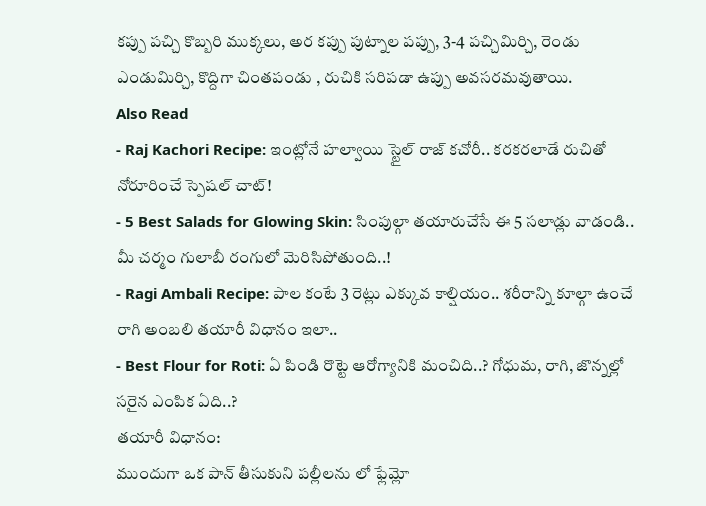కప్పు పచ్చి కొబ్బరి ముక్కలు, అర కప్పు పుట్నాల పప్పు, 3-4 పచ్చిమిర్చి, రెండు ఎండుమిర్చి, కొద్దిగా చింతపండు , రుచికి సరిపడా ఉప్పు అవసరమవుతాయి.
Also Read
- Raj Kachori Recipe: ఇంట్లోనే హల్వాయి స్టైల్ రాజ్ కచోరీ.. కరకరలాడే రుచితో నోరూరించే స్పెషల్ చాట్!
- 5 Best Salads for Glowing Skin: సింపుల్గా తయారుచేసే ఈ 5 సలాడ్లు వాడండి.. మీ చర్మం గులాబీ రంగులో మెరిసిపోతుంది..!
- Ragi Ambali Recipe: పాల కంటే 3 రెట్లు ఎక్కువ కాల్షియం.. శరీరాన్ని కూల్గా ఉంచే రాగి అంబలి తయారీ విధానం ఇలా..
- Best Flour for Roti: ఏ పిండి రొట్టె ఆరోగ్యానికి మంచిది..? గోధుమ, రాగి, జొన్నల్లో సరైన ఎంపిక ఏది..?
తయారీ విధానం:
ముందుగా ఒక పాన్ తీసుకుని పల్లీలను లో ఫ్లేమ్లో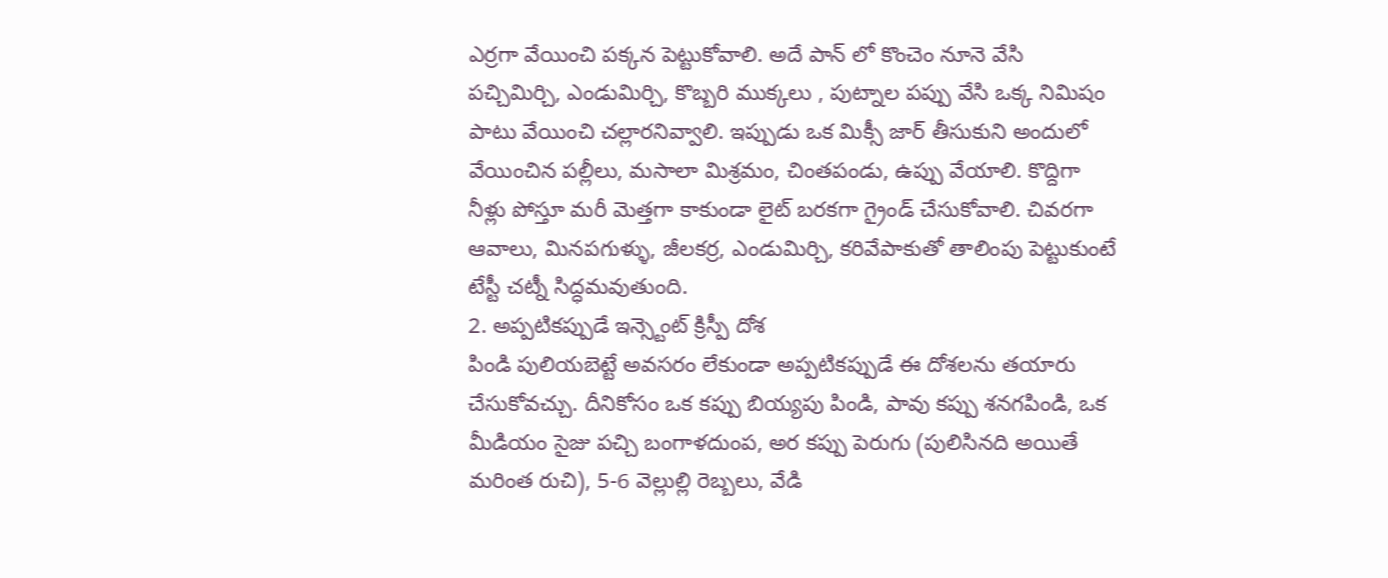ఎర్రగా వేయించి పక్కన పెట్టుకోవాలి. అదే పాన్ లో కొంచెం నూనె వేసి పచ్చిమిర్చి, ఎండుమిర్చి, కొబ్బరి ముక్కలు , పుట్నాల పప్పు వేసి ఒక్క నిమిషం పాటు వేయించి చల్లారనివ్వాలి. ఇప్పుడు ఒక మిక్సీ జార్ తీసుకుని అందులో వేయించిన పల్లీలు, మసాలా మిశ్రమం, చింతపండు, ఉప్పు వేయాలి. కొద్దిగా నీళ్లు పోస్తూ మరీ మెత్తగా కాకుండా లైట్ బరకగా గ్రైండ్ చేసుకోవాలి. చివరగా ఆవాలు, మినపగుళ్ళు, జీలకర్ర, ఎండుమిర్చి, కరివేపాకుతో తాలింపు పెట్టుకుంటే టేస్టీ చట్నీ సిద్ధమవుతుంది.
2. అప్పటికప్పుడే ఇన్స్టెంట్ క్రిస్పీ దోశ
పిండి పులియబెట్టే అవసరం లేకుండా అప్పటికప్పుడే ఈ దోశలను తయారు చేసుకోవచ్చు. దీనికోసం ఒక కప్పు బియ్యపు పిండి, పావు కప్పు శనగపిండి, ఒక మీడియం సైజు పచ్చి బంగాళదుంప, అర కప్పు పెరుగు (పులిసినది అయితే మరింత రుచి), 5-6 వెల్లుల్లి రెబ్బలు, వేడి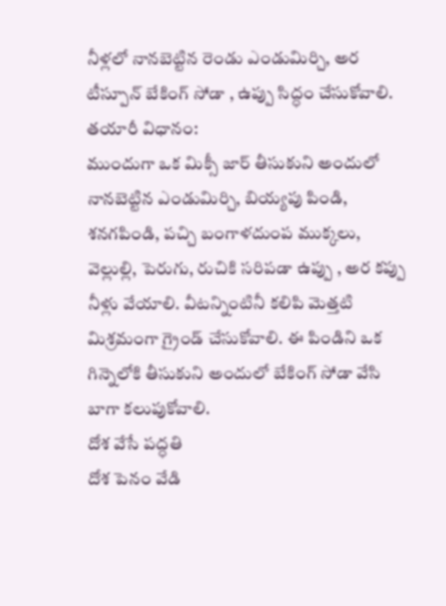నీళ్లలో నానబెట్టిన రెండు ఎండుమిర్చి, అర టీస్పూన్ బేకింగ్ సోడా , ఉప్పు సిద్ధం చేసుకోవాలి.
తయారీ విధానం:
ముందుగా ఒక మిక్సీ జార్ తీసుకుని అందులో నానబెట్టిన ఎండుమిర్చి, బియ్యపు పిండి, శనగపిండి, పచ్చి బంగాళదుంప ముక్కలు, వెల్లుల్లి, పెరుగు, రుచికి సరిపడా ఉప్పు , అర కప్పు నీళ్లు వేయాలి. వీటన్నింటినీ కలిపి మెత్తటి మిశ్రమంగా గ్రైండ్ చేసుకోవాలి. ఈ పిండిని ఒక గిన్నెలోకి తీసుకుని అందులో బేకింగ్ సోడా వేసి బాగా కలుపుకోవాలి.
దోశ వేసే పద్ధతి
దోశ పెనం వేడి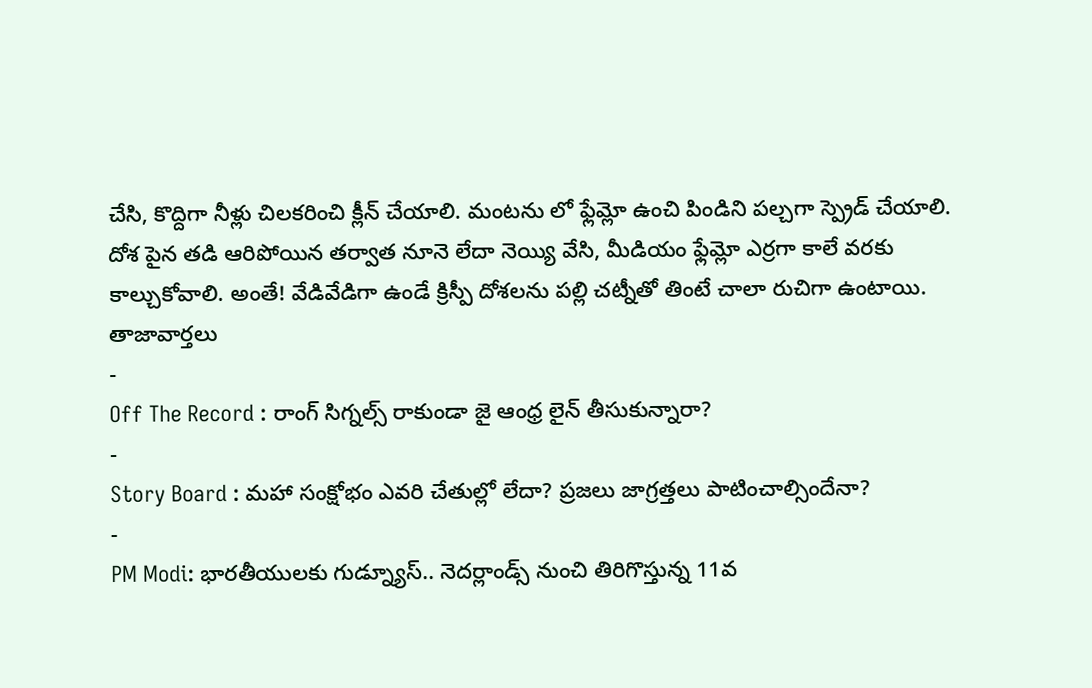చేసి, కొద్దిగా నీళ్లు చిలకరించి క్లీన్ చేయాలి. మంటను లో ఫ్లేమ్లో ఉంచి పిండిని పల్చగా స్ప్రెడ్ చేయాలి. దోశ పైన తడి ఆరిపోయిన తర్వాత నూనె లేదా నెయ్యి వేసి, మీడియం ఫ్లేమ్లో ఎర్రగా కాలే వరకు కాల్చుకోవాలి. అంతే! వేడివేడిగా ఉండే క్రిస్పీ దోశలను పల్లి చట్నీతో తింటే చాలా రుచిగా ఉంటాయి.
తాజావార్తలు
-
Off The Record : రాంగ్ సిగ్నల్స్ రాకుండా జై ఆంధ్ర లైన్ తీసుకున్నారా?
-
Story Board : మహా సంక్షోభం ఎవరి చేతుల్లో లేదా? ప్రజలు జాగ్రత్తలు పాటించాల్సిందేనా?
-
PM Modi: భారతీయులకు గుడ్న్యూస్.. నెదర్లాండ్స్ నుంచి తిరిగొస్తున్న 11వ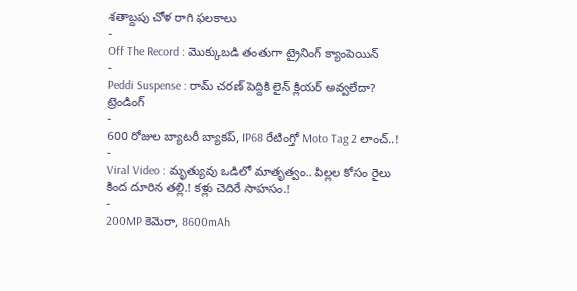శతాబ్దపు చోళ రాగి ఫలకాలు
-
Off The Record : మొక్కుబడి తంతుగా ట్రైనింగ్ క్యాంపెయిన్
-
Peddi Suspense : రామ్ చరణ్ పెద్దికి లైన్ క్లియర్ అవ్వలేదా?
ట్రెండింగ్
-
600 రోజుల బ్యాటరీ బ్యాకప్, IP68 రేటింగ్తో Moto Tag 2 లాంచ్..!
-
Viral Video : మృత్యువు ఒడిలో మాతృత్వం.. పిల్లల కోసం రైలు కింద దూరిన తల్లి.! కళ్లు చెదిరే సాహసం.!
-
200MP కెమెరా, 8600mAh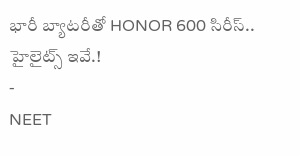భారీ బ్యాటరీతో HONOR 600 సిరీస్.. హైలైట్స్ ఇవే.!
-
NEET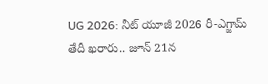UG 2026: నీట్ యూజీ 2026 రీ-ఎగ్జామ్ తేదీ ఖరారు.. జూన్ 21న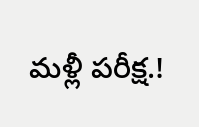మళ్లీ పరీక్ష.!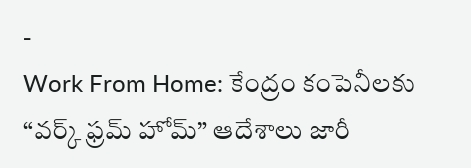-
Work From Home: కేంద్రం కంపెనీలకు “వర్క్ ఫ్రమ్ హోమ్” ఆదేశాలు జారీ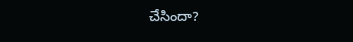చేసిందా?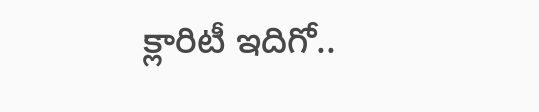క్లారిటీ ఇదిగో..